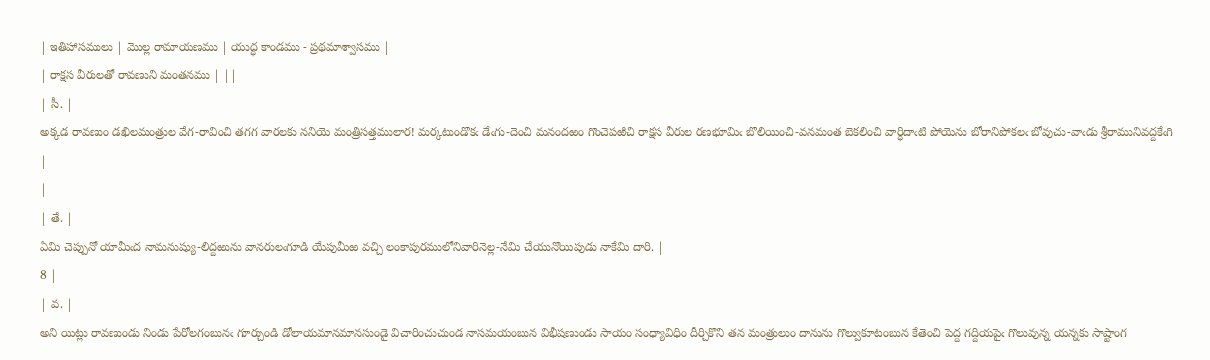| ఇతిహాసములు | మొల్ల రామాయణము | యుద్ధ కాండము - ప్రథమాశ్వాసము |
| రాక్షస వీరులతో రావణుని మంతనము | ||
| సీ. |
అక్కడ రావణుం డఖిలమంత్రుల వేగ-రావించి తగగ వారలకు ననియె మంత్రిసత్తములార! మర్కటుండొకఁ డేఁగు-దెంచి మనందఱం గొంచెపఱిచి రాక్షస వీరుల రణభూమిఁ బొలియించి-వనమంత బెకలించి వార్ధిదాఁటి పోయెను బోరానిపోకలఁ బోవుచు-వాఁడు శ్రీరామునివద్దకేఁగి |
|
| తే. |
ఏమి చెప్పునో యామీఁద నామనుష్యు-లిద్దఱును వానరులఁగూడి యేపుమీఱ వచ్చి లంకాపురములోనివారినెల్ల-నేమి చేయునొయిపుడు నాకేమి దారి. |
8 |
| వ. |
అని యిట్లు రావణుండు నిండు పేరోలగంబునఁ గూర్చుండి డోలాయమానమానసుండై విచారించుచుండ నాసమయంబున విభీషణుండు సాయం సంధ్యావిధిం దీర్చికొని తన మంత్రులుం దానును గొల్వుకూటంబున కేతెంచి పెద్ద గద్దియపైఁ గొలువున్న యన్నకు సాష్టాంగ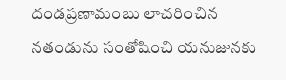దండప్రణామంబు లాచరించిన నతండును సంతోషించి యనుజునకు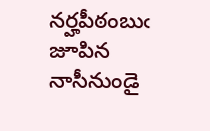నర్హపీఠంబుఁ జూపిన నాసీనుండై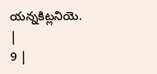యన్నకిట్లనియె. |
9 |